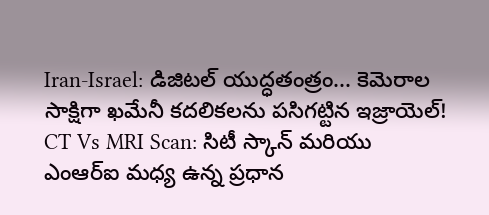Iran-Israel: డిజిటల్ యుద్ధతంత్రం... కెమెరాల సాక్షిగా ఖమేనీ కదలికలను పసిగట్టిన ఇజ్రాయెల్! CT Vs MRI Scan: సిటీ స్కాన్ మరియు ఎంఆర్ఐ మధ్య ఉన్న ప్రధాన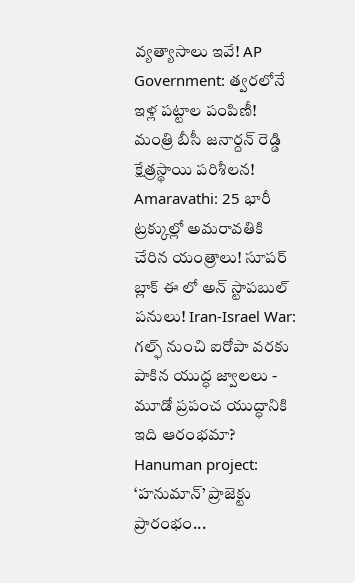వ్యత్యాసాలు ఇవే! AP Government: త్వరలోనే ఇళ్ల పట్టాల పంపిణీ! మంత్రి బీసీ జనార్దన్ రెడ్డి క్షేత్రస్థాయి పరిశీలన! Amaravathi: 25 భారీ ట్రక్కుల్లో అమరావతికి చేరిన యంత్రాలు! సూపర్ బ్లాక్ ఈ లో అన్ స్టాపబుల్ పనులు! Iran-Israel War: గల్ఫ్ నుంచి ఐరోపా వరకు పాకిన యుద్ధ జ్వాలలు - మూడో ప్రపంచ యుద్ధానికి ఇది ఆరంభమా? Hanuman project: ‘హనుమాన్’ ప్రాజెక్టు ప్రారంభం...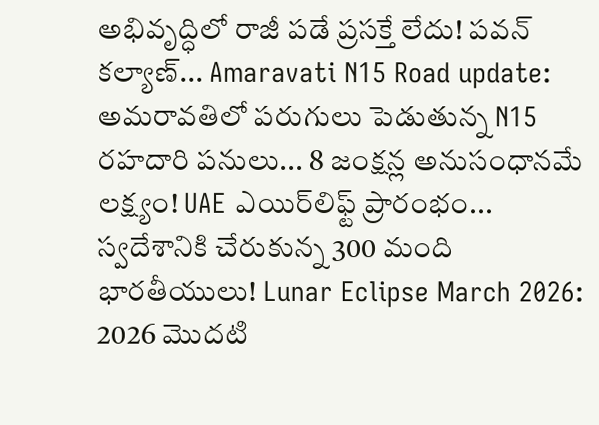అభివృద్ధిలో రాజీ పడే ప్రసక్తే లేదు! పవన్ కల్యాణ్... Amaravati N15 Road update: అమరావతిలో పరుగులు పెడుతున్న N15 రహదారి పనులు... 8 జంక్షన్ల అనుసంధానమే లక్ష్యం! UAE ఎయిర్‌లిఫ్ట్ ప్రారంభం... స్వదేశానికి చేరుకున్న 300 మంది భారతీయులు! Lunar Eclipse March 2026: 2026 మొదటి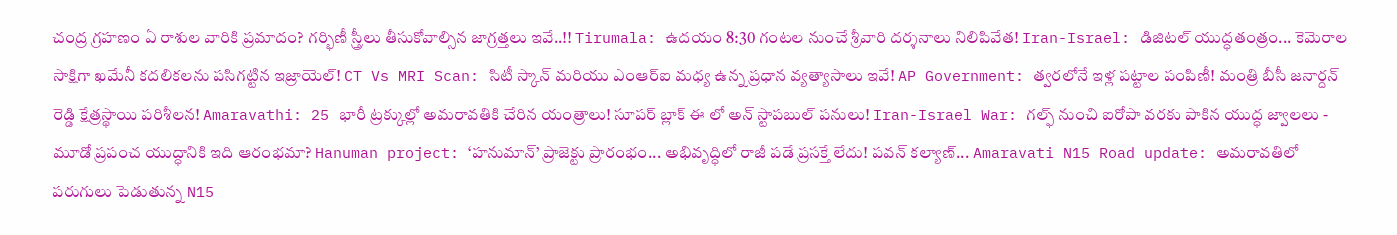చంద్ర గ్రహణం ఏ రాశుల వారికి ప్రమాదం? గర్భిణీ స్త్రీలు తీసుకోవాల్సిన జాగ్రత్తలు ఇవే..!! Tirumala: ఉదయం 8:30 గంటల నుంచే శ్రీవారి దర్శనాలు నిలిపివేత! Iran-Israel: డిజిటల్ యుద్ధతంత్రం... కెమెరాల సాక్షిగా ఖమేనీ కదలికలను పసిగట్టిన ఇజ్రాయెల్! CT Vs MRI Scan: సిటీ స్కాన్ మరియు ఎంఆర్ఐ మధ్య ఉన్న ప్రధాన వ్యత్యాసాలు ఇవే! AP Government: త్వరలోనే ఇళ్ల పట్టాల పంపిణీ! మంత్రి బీసీ జనార్దన్ రెడ్డి క్షేత్రస్థాయి పరిశీలన! Amaravathi: 25 భారీ ట్రక్కుల్లో అమరావతికి చేరిన యంత్రాలు! సూపర్ బ్లాక్ ఈ లో అన్ స్టాపబుల్ పనులు! Iran-Israel War: గల్ఫ్ నుంచి ఐరోపా వరకు పాకిన యుద్ధ జ్వాలలు - మూడో ప్రపంచ యుద్ధానికి ఇది ఆరంభమా? Hanuman project: ‘హనుమాన్’ ప్రాజెక్టు ప్రారంభం... అభివృద్ధిలో రాజీ పడే ప్రసక్తే లేదు! పవన్ కల్యాణ్... Amaravati N15 Road update: అమరావతిలో పరుగులు పెడుతున్న N15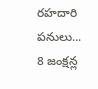రహదారి పనులు... 8 జంక్షన్ల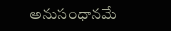అనుసంధానమే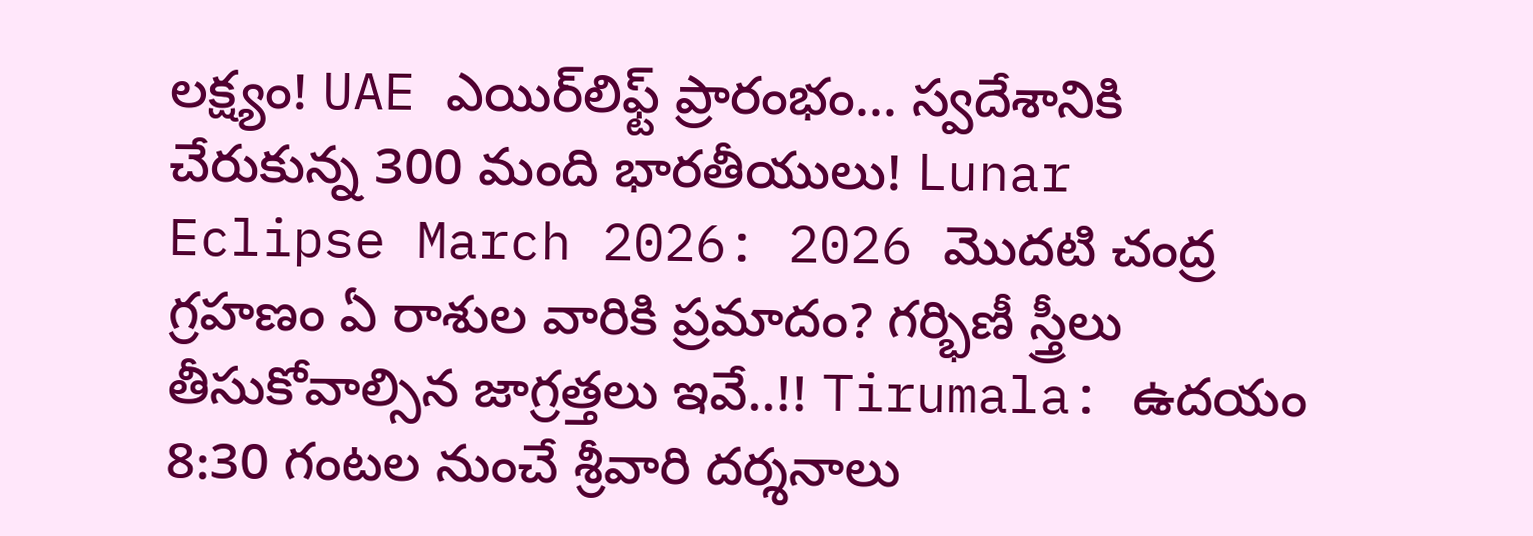లక్ష్యం! UAE ఎయిర్‌లిఫ్ట్ ప్రారంభం... స్వదేశానికి చేరుకున్న 300 మంది భారతీయులు! Lunar Eclipse March 2026: 2026 మొదటి చంద్ర గ్రహణం ఏ రాశుల వారికి ప్రమాదం? గర్భిణీ స్త్రీలు తీసుకోవాల్సిన జాగ్రత్తలు ఇవే..!! Tirumala: ఉదయం 8:30 గంటల నుంచే శ్రీవారి దర్శనాలు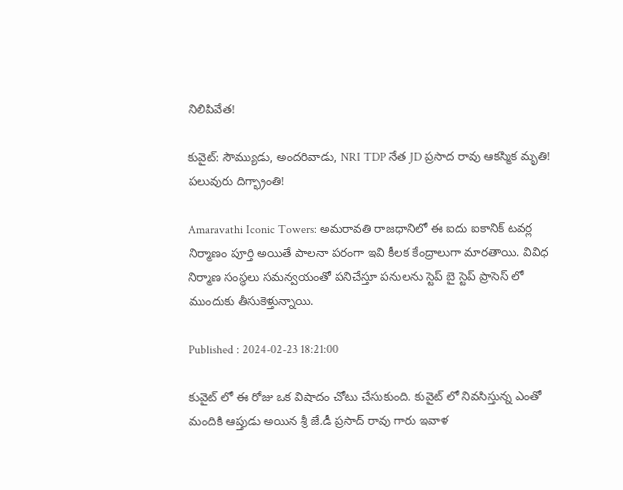నిలిపివేత!

కువైట్: సౌమ్యుడు, అందరివాడు, NRI TDP నేత JD ప్రసాద రావు ఆకస్మిక మృతి! పలువురు దిగ్భ్రాంతి!

Amaravathi Iconic Towers: అమరావతి రాజధానిలో ఈ ఐదు ఐకానిక్ టవర్ల నిర్మాణం పూర్తి అయితే పాలనా పరంగా ఇవి కీలక కేంద్రాలుగా మారతాయి. వివిధ నిర్మాణ సంస్థలు సమన్వయంతో పనిచేస్తూ పనులను స్టెప్ బై స్టెప్ ప్రాసెస్ లో ముందుకు తీసుకెళ్తున్నాయి.

Published : 2024-02-23 18:21:00

కువైట్ లో ఈ రోజు ఒక విషాదం చోటు చేసుకుంది. కువైట్ లో నివసిస్తున్న ఎంతో మందికి ఆప్తుడు అయిన శ్రీ జే.డీ ప్రసాద్ రావు గారు ఇవాళ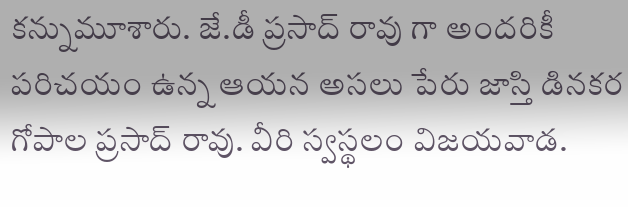కన్నుమూశారు. జే.డీ ప్రసాద్ రావు గా అందరికీ పరిచయం ఉన్న ఆయన అసలు పేరు జాస్తి డినకర గోపాల ప్రసాద్ రావు. వీరి స్వస్థలం విజయవాడ.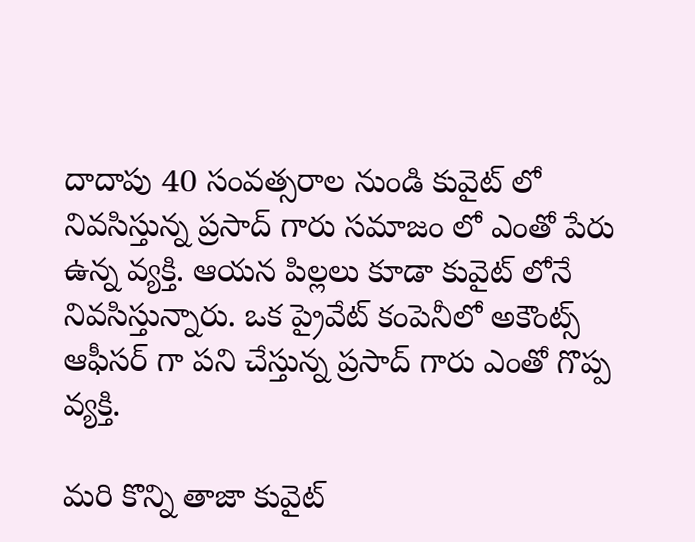దాదాపు 40 సంవత్సరాల నుండి కువైట్ లో నివసిస్తున్న ప్రసాద్ గారు సమాజం లో ఎంతో పేరు ఉన్న వ్యక్తి. ఆయన పిల్లలు కూడా కువైట్ లోనే నివసిస్తున్నారు. ఒక ప్రైవేట్ కంపెనీలో అకౌంట్స్ ఆఫీసర్ గా పని చేస్తున్న ప్రసాద్ గారు ఎంతో గొప్ప వ్యక్తి.

మరి కొన్ని తాజా కువైట్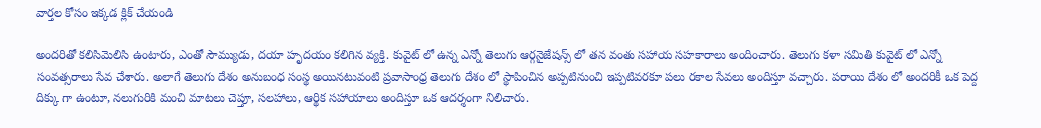వార్తల కోసం ఇక్కడ క్లిక్ చేయండి

అందరితో కలిసిమెలిసి ఉంటారు, ఎంతో సౌమ్యుడు, దయా హృదయం కలిగిన వ్యక్తి. కువైట్ లో ఉన్న ఎన్నో తెలుగు ఆర్గనైజేషన్స్ లో తన వంతు సహాయ సహకారాలు అందించారు. తెలుగు కళా సమితి కువైట్ లో ఎన్నో సంవత్సరాలు సేవ చేశారు. అలాగే తెలుగు దేశం అనుబంధ సంస్థ అయినటువంటి ప్రవాసాంధ్ర తెలుగు దేశం లో స్థాపించిన అప్పటినుంచి ఇప్పటివరకూ పలు రకాల సేవలు అందిస్తూ వచ్చారు. పరాయి దేశం లో అందరికీ ఒక పెద్ద దిక్కు గా ఉంటూ, నలుగురికి మంచి మాటలు చెప్తూ, సలహాలు, ఆర్థిక సహాయాలు అందిస్తూ ఒక ఆదర్శంగా నిలిచారు.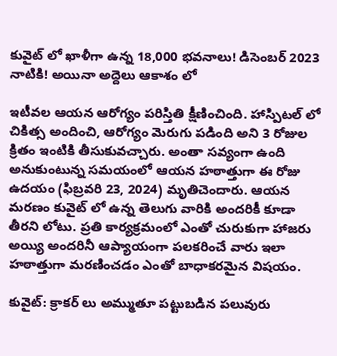కువైట్ లో ఖాళీగా ఉన్న 18,000 భవనాలు! డిసెంబర్ 2023 నాటికి! అయినా అద్దెలు ఆకాశం లో

ఇటీవల ఆయన ఆరోగ్యం పరిస్తితి క్షీణించింది. హాస్పిటల్ లో చికిత్స అందించి, ఆరోగ్యం మెరుగు పడింది అని 3 రోజుల క్రితం ఇంటికి తీసుకువచ్చారు. అంతా సవ్యంగా ఉంది అనుకుంటున్న సమయంలో ఆయన హఠాత్తుగా ఈ రోజు ఉదయం (ఫిబ్రవరి 23, 2024) మృతిచెందారు. ఆయన మరణం కువైట్ లో ఉన్న తెలుగు వారికి అందరికీ కూడా తీరని లోటు. ప్రతి కార్యక్రమంలో ఎంతో చురుకుగా హాజరు అయ్యి అందరినీ ఆప్యాయంగా పలకరించే వారు ఇలా హఠాత్తుగా మరణించడం ఎంతో బాధాకరమైన విషయం.

కువైట్: క్రాకర్ లు అమ్ముతూ పట్టుబడిన పలువురు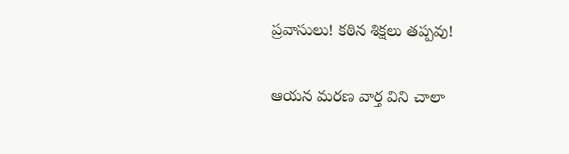ప్రవాసులు! కఠిన శిక్షలు తప్పవు!

ఆయన మరణ వార్త విని చాలా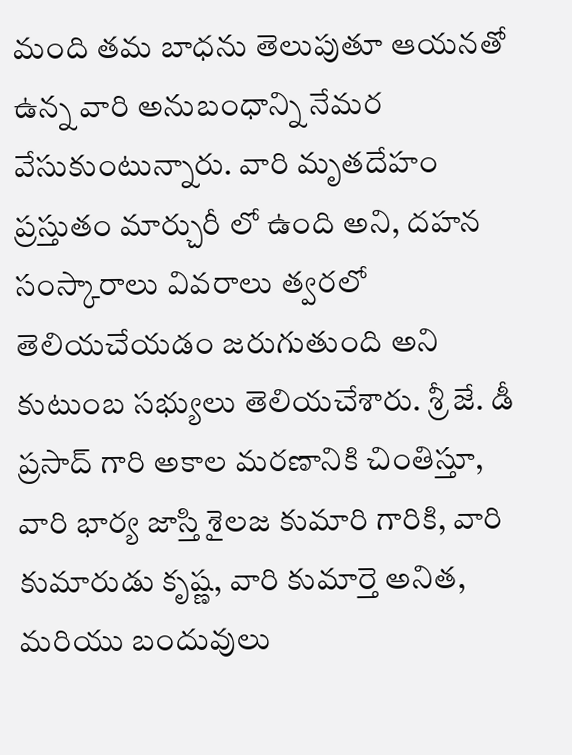మంది తమ బాధను తెలుపుతూ ఆయనతో ఉన్న వారి అనుబంధాన్ని నేమర వేసుకుంటున్నారు. వారి మృతదేహం ప్రస్తుతం మార్చురీ లో ఉంది అని, దహన సంస్కారాలు వివరాలు త్వరలో తెలియచేయడం జరుగుతుంది అని కుటుంబ సభ్యులు తెలియచేశారు. శ్రీ జే. డీ ప్రసాద్ గారి అకాల మరణానికి చింతిస్తూ, వారి భార్య జాస్తి శైలజ కుమారి గారికి, వారి కుమారుడు కృష్ణ, వారి కుమార్తె అనిత, మరియు బందువులు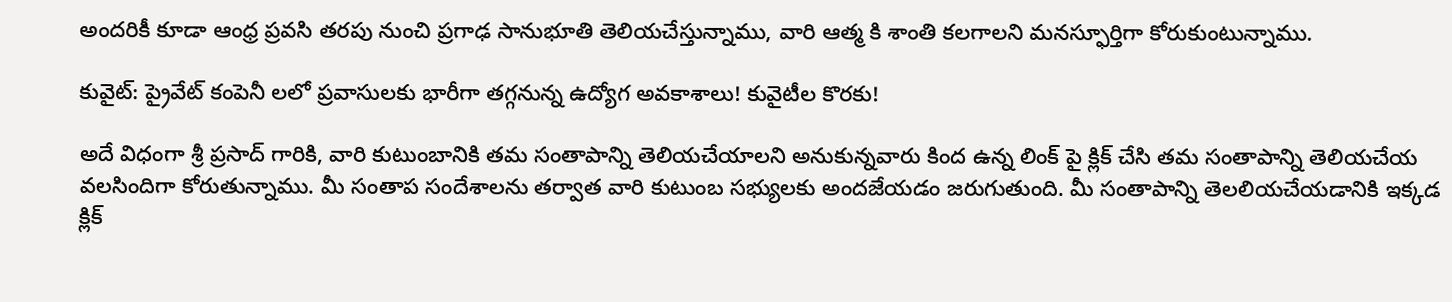అందరికీ కూడా ఆంధ్ర ప్రవసి తరపు నుంచి ప్రగాఢ సానుభూతి తెలియచేస్తున్నాము, వారి ఆత్మ కి శాంతి కలగాలని మనస్ఫూర్తిగా కోరుకుంటున్నాము.

కువైట్: ప్రైవేట్ కంపెనీ లలో ప్రవాసులకు భారీగా తగ్గనున్న ఉద్యోగ అవకాశాలు! కువైటీల కొరకు!

అదే విధంగా శ్రీ ప్రసాద్ గారికి, వారి కుటుంబానికి తమ సంతాపాన్ని తెలియచేయాలని అనుకున్నవారు కింద ఉన్న లింక్ పై క్లిక్ చేసి తమ సంతాపాన్ని తెలియచేయ వలసిందిగా కోరుతున్నాము. మీ సంతాప సందేశాలను తర్వాత వారి కుటుంబ సభ్యులకు అందజేయడం జరుగుతుంది. మీ సంతాపాన్ని తెలలియచేయడానికి ఇక్కడ క్లిక్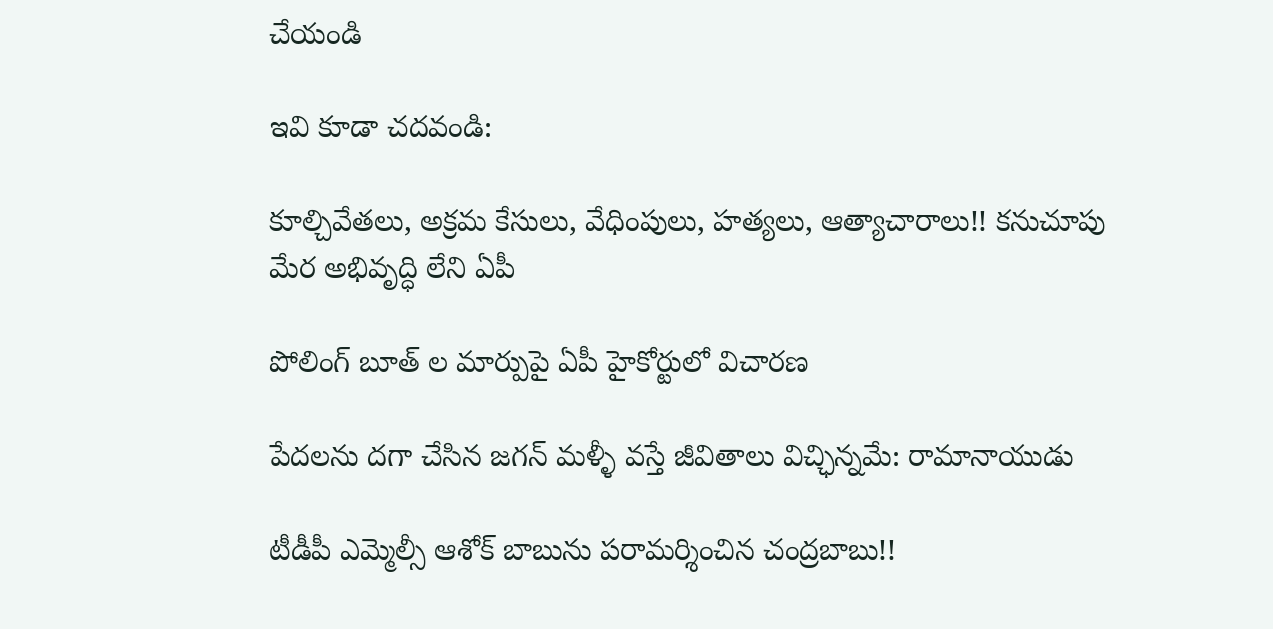చేయండి

ఇవి కూడా చదవండి:

కూల్చివేతలు, అక్రమ కేసులు, వేధింపులు, హత్యలు, ఆత్యాచారాలు!! కనుచూపు మేర అభివృద్ధి లేని ఏపీ

పోలింగ్ బూత్ ల మార్పుపై ఏపీ హైకోర్టులో విచారణ

పేదలను దగా చేసిన జగన్ మళ్ళీ వస్తే జీవితాలు విచ్ఛిన్నమే: రామానాయుడు

టీడీపీ ఎమ్మెల్సీ ఆశోక్ బాబును పరామర్శించిన చంద్రబాబు!!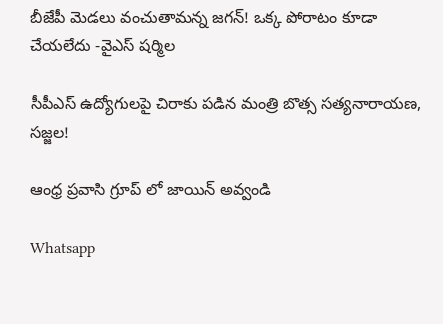బీజేపీ మెడలు వంచుతామన్న జగన్! ఒక్క పోరాటం కూడా చేయలేదు -వైఎస్ షర్మిల

సీపీఎస్ ఉద్యోగులపై చిరాకు పడిన మంత్రి బొత్స సత్యనారాయణ, సజ్జల!

ఆంధ్ర ప్రవాసి గ్రూప్ లో జాయిన్ అవ్వండి

Whatsapp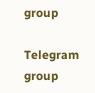group

Telegram group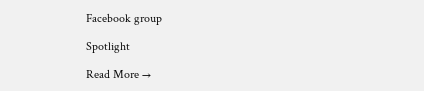Facebook group

Spotlight

Read More →